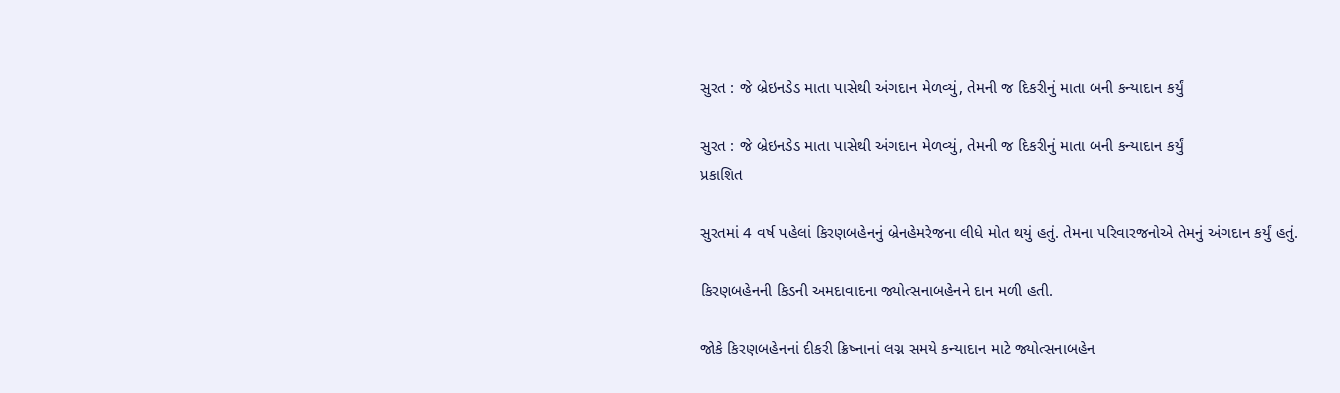સુરત : જે બ્રેઇનડેડ માતા પાસેથી અંગદાન મેળવ્યું, તેમની જ દિકરીનું માતા બની કન્યાદાન કર્યું

સુરત : જે બ્રેઇનડેડ માતા પાસેથી અંગદાન મેળવ્યું, તેમની જ દિકરીનું માતા બની કન્યાદાન કર્યું
પ્રકાશિત

સુરતમાં 4 વર્ષ પહેલાં કિરણબહેનનું બ્રેનહેમરેજના લીધે મોત થયું હતું. તેમના પરિવારજનોએ તેમનું અંગદાન કર્યું હતું.

કિરણબહેનની કિડની અમદાવાદના જ્યોત્સનાબહેનને દાન મળી હતી.

જોકે કિરણબહેનનાં દીકરી ક્રિષ્નાનાં લગ્ન સમયે કન્યાદાન માટે જ્યોત્સનાબહેન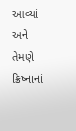આવ્યાં અને તેમણે ક્રિષ્નાનાં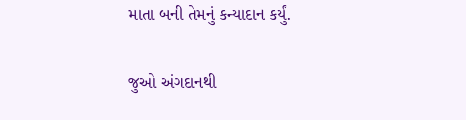માતા બની તેમનું કન્યાદાન કર્યું.

જુઓ અંગદાનથી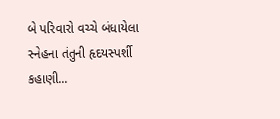બે પરિવારો વચ્ચે બંધાયેલા સ્નેહના તંતુની હૃદયસ્પર્શી કહાણી...